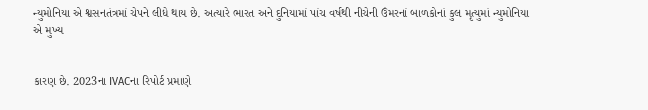ન્યુમોનિયા એ શ્વસનતંત્રમાં ચેપને લીધે થાય છે. અત્યારે ભારત અને દુનિયામાં પાંચ વર્ષથી નીચેની ઉંમરનાં બાળકોનાં કુલ મૃત્યુમાં ન્યુમોનિયા એ મુખ્ય


કારણ છે. 2023ના IVACના રિપોર્ટ પ્રમાણે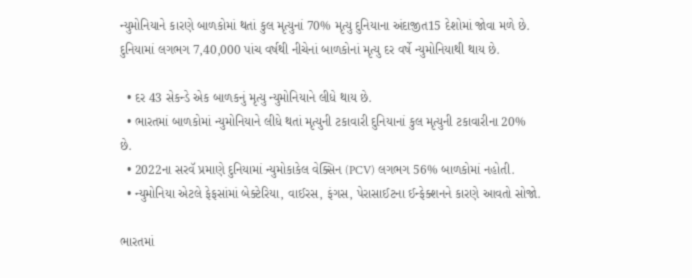ન્યુમોનિયાને કારણે બાળકોમાં થતાં કુલ મૃત્યુનાં 70% મૃત્યુ દુનિયાના અંદાજીત15 દેશોમાં જોવા મળે છે. દુનિયામાં લગભગ 7,40,000 પાંચ વર્ષથી નીચેનાં બાળકોનાં મૃત્યુ દર વર્ષે ન્યુમોનિયાથી થાય છે.

  • દર 43 સેકન્ડે એક બાળકનું મૃત્યુ ન્યુમોનિયાને લીધે થાય છે.
  • ભારતમાં બાળકોમાં ન્યુમોનિયાને લીધે થતાં મૃત્યુની ટકાવારી દુનિયાનાં કુલ મૃત્યુની ટકાવારીના 20% છે.
  • 2022ના સરવૅ પ્રમાણે દુનિયામાં ન્યુમોકાકેલ વેક્સિન (PCV) લગભગ 56% બાળકોમાં નહોતી.
  • ન્યુમોનિયા એટલે ફેફસાંમાં બેક્ટેરિયા, વાઈરસ, ફંગસ, પેરાસાઈટના ઈન્ફેક્શનને કારણે આવતો સોજો.

ભારતમાં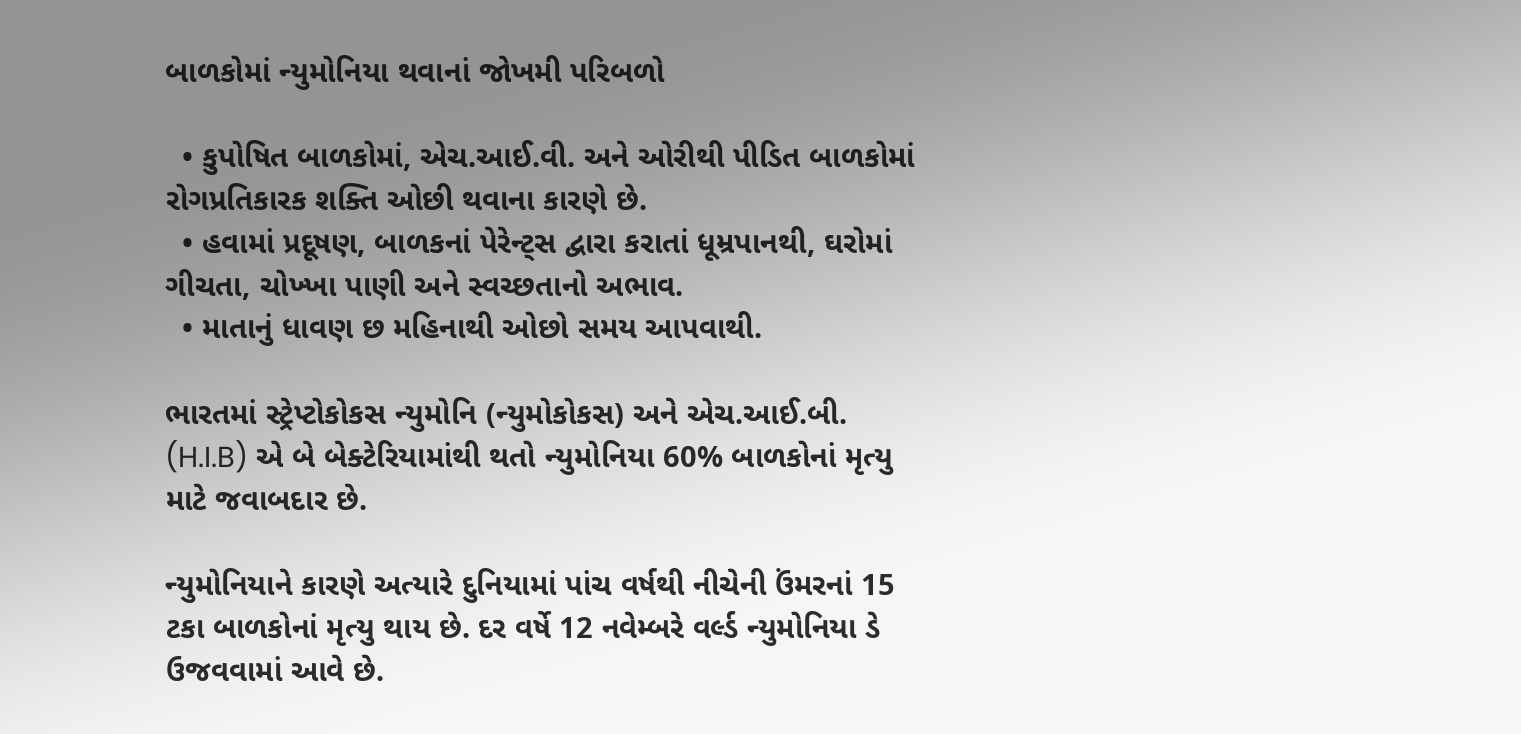બાળકોમાં ન્યુમોનિયા થવાનાં જોખમી પરિબળો

  • કુપોષિત બાળકોમાં, એચ.આઈ.વી. અને ઓરીથી પીડિત બાળકોમાં રોગપ્રતિકારક શક્તિ ઓછી થવાના કારણે છે.
  • હવામાં પ્રદૂષણ, બાળકનાં પેરેન્ટ્સ દ્વારા કરાતાં ધૂમ્રપાનથી, ઘરોમાં ગીચતા, ચોખ્ખા પાણી અને સ્વચ્છતાનો અભાવ.
  • માતાનું ધાવણ છ મહિનાથી ઓછો સમય આપવાથી.

ભારતમાં સ્ટ્રેપ્ટોકોકસ ન્યુમોનિ (ન્યુમોકોકસ) અને એચ.આઈ.બી. (H.I.B) એ બે બેક્ટેરિયામાંથી થતો ન્યુમોનિયા 60% બાળકોનાં મૃત્યુ માટે જવાબદાર છે.

ન્યુમોનિયાને કારણે અત્યારે દુનિયામાં પાંચ વર્ષથી નીચેની ઉંમરનાં 15 ટકા બાળકોનાં મૃત્યુ થાય છે. દર વર્ષે 12 નવેમ્બરે વર્લ્ડ ન્યુમોનિયા ડે ઉજવવામાં આવે છે.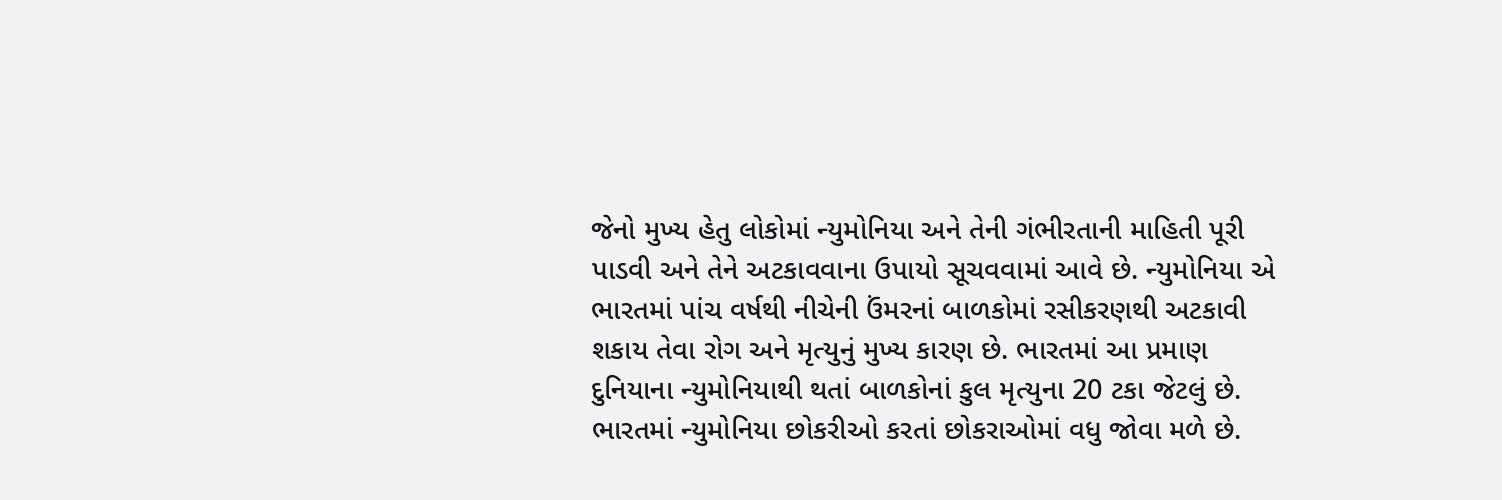જેનો મુખ્ય હેતુ લોકોમાં ન્યુમોનિયા અને તેની ગંભીરતાની માહિતી પૂરી પાડવી અને તેને અટકાવવાના ઉપાયો સૂચવવામાં આવે છે. ન્યુમોનિયા એ ભારતમાં પાંચ વર્ષથી નીચેની ઉંમરનાં બાળકોમાં રસીકરણથી અટકાવી શકાય તેવા રોગ અને મૃત્યુનું મુખ્ય કારણ છે. ભારતમાં આ પ્રમાણ દુનિયાના ન્યુમોનિયાથી થતાં બાળકોનાં કુલ મૃત્યુના 20 ટકા જેટલું છે. ભારતમાં ન્યુમોનિયા છોકરીઓ કરતાં છોકરાઓમાં વધુ જોવા મળે છે.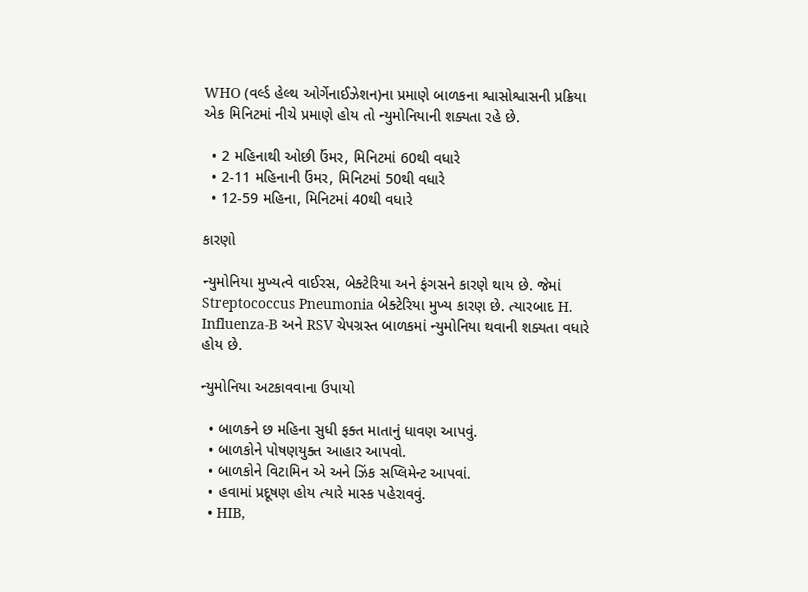WHO (વર્લ્ડ હેલ્થ ઓર્ગેનાઈઝેશન)ના પ્રમાણે બાળકના શ્વાસોશ્વાસની પ્રક્રિયા એક મિનિટમાં નીચે પ્રમાણે હોય તો ન્યુમોનિયાની શક્યતા રહે છે.

  • 2 મહિનાથી ઓછી ઉંમર, મિનિટમાં 60થી વધારે
  • 2-11 મહિનાની ઉંમર, મિનિટમાં 50થી વધારે
  • 12-59 મહિના, મિનિટમાં 40થી વધારે

કારણો

ન્યુમોનિયા મુખ્યત્વે વાઈરસ, બેક્ટેરિયા અને ફંગસને કારણે થાય છે. જેમાં Streptococcus Pneumonia બેક્ટેરિયા મુખ્ય કારણ છે. ત્યારબાદ H. Influenza-B અને RSV ચેપગ્રસ્ત બાળકમાં ન્યુમોનિયા થવાની શક્યતા વધારે હોય છે.

ન્યુમોનિયા અટકાવવાના ઉપાયો

  • બાળકને છ મહિના સુધી ફક્ત માતાનું ધાવણ આપવું.
  • બાળકોને પોષણયુક્ત આહાર આપવો.
  • બાળકોને વિટામિન એ અને ઝિંક સપ્લિમેન્ટ આપવાં.
  • હવામાં પ્રદૂષણ હોય ત્યારે માસ્ક પહેરાવવું.
  • HIB,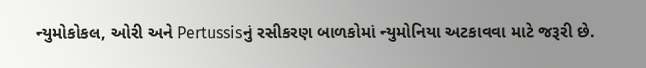ન્યુમોકોકલ, ઓરી અને Pertussisનું રસીકરણ બાળકોમાં ન્યુમોનિયા અટકાવવા માટે જરૂરી છે.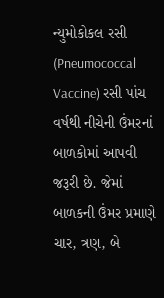ન્યુમોકોકલ રસી (Pneumococcal Vaccine) રસી પાંચ વર્ષથી નીચેની ઉંમરનાં બાળકોમાં આપવી જરૂરી છે. જેમાં બાળકની ઉંમર પ્રમાણે ચાર, ત્રણ, બે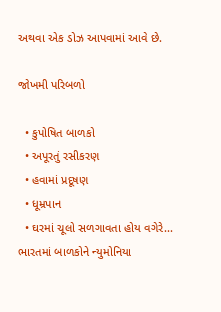અથવા એક ડોઝ આપવામાં આવે છે.

જોખમી પરિબળો

  • કુપોષિત બાળકો
  • અપૂરતું રસીકરણ
  • હવામાં પ્રદૂષણ
  • ધૂમ્રપાન
  • ઘરમાં ચૂલો સળગાવતા હોય વગેરે... ભારતમાં બાળકોને ન્યુમોનિયા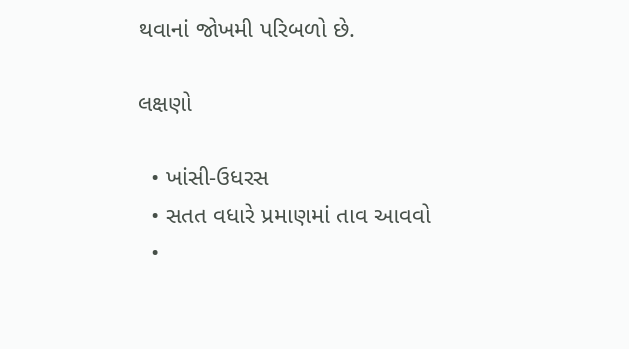થવાનાં જોખમી પરિબળો છે.

લક્ષણો

  • ખાંસી-ઉધરસ
  • સતત વધારે પ્રમાણમાં તાવ આવવો
  •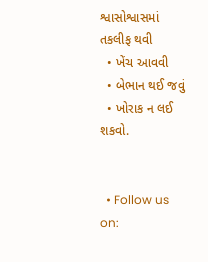શ્વાસોશ્વાસમાં તકલીફ થવી
  • ખેંચ આવવી
  • બેભાન થઈ જવું
  • ખોરાક ન લઈ શકવો.


  • Follow us on: